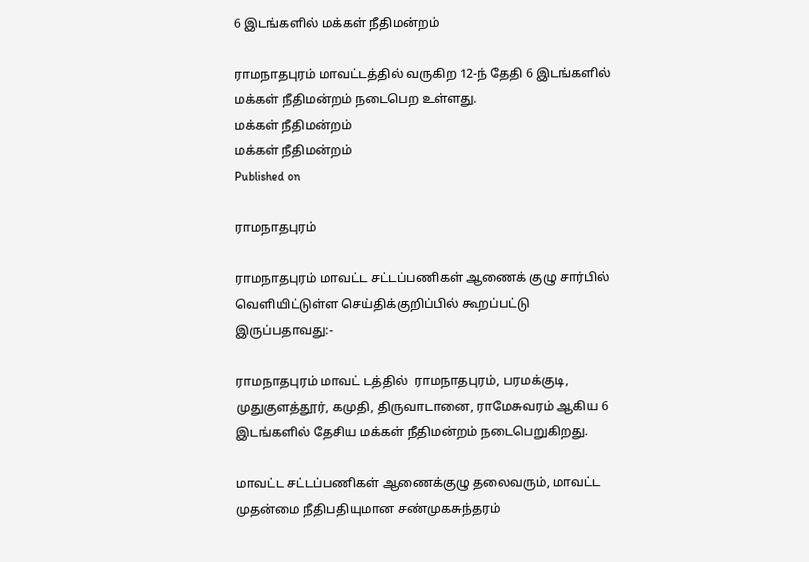6 இடங்களில் மக்கள் நீதிமன்றம்

ராமநாதபுரம் மாவட்டத்தில் வருகிற 12-ந் தேதி 6 இடங்களில் மக்கள் நீதிமன்றம் நடைபெற உள்ளது.
மக்கள் நீதிமன்றம்
மக்கள் நீதிமன்றம்
Published on

ராமநாதபுரம்

ராமநாதபுரம் மாவட்ட சட்டப்பணிகள் ஆணைக் குழு சார்பில் வெளியிட்டுள்ள செய்திக்குறிப்பில் கூறப்பட்டு இருப்பதாவது:-

ராமநாதபுரம் மாவட் டத்தில்  ராமநாதபுரம், பரமக்குடி, முதுகுளத்தூர், கமுதி, திருவாடானை, ராமேசுவரம் ஆகிய 6 இடங்களில் தேசிய மக்கள் நீதிமன்றம் நடைபெறுகிறது.

மாவட்ட சட்டப்பணிகள் ஆணைக்குழு தலைவரும், மாவட்ட முதன்மை நீதிபதியுமான சண்முகசுந்தரம்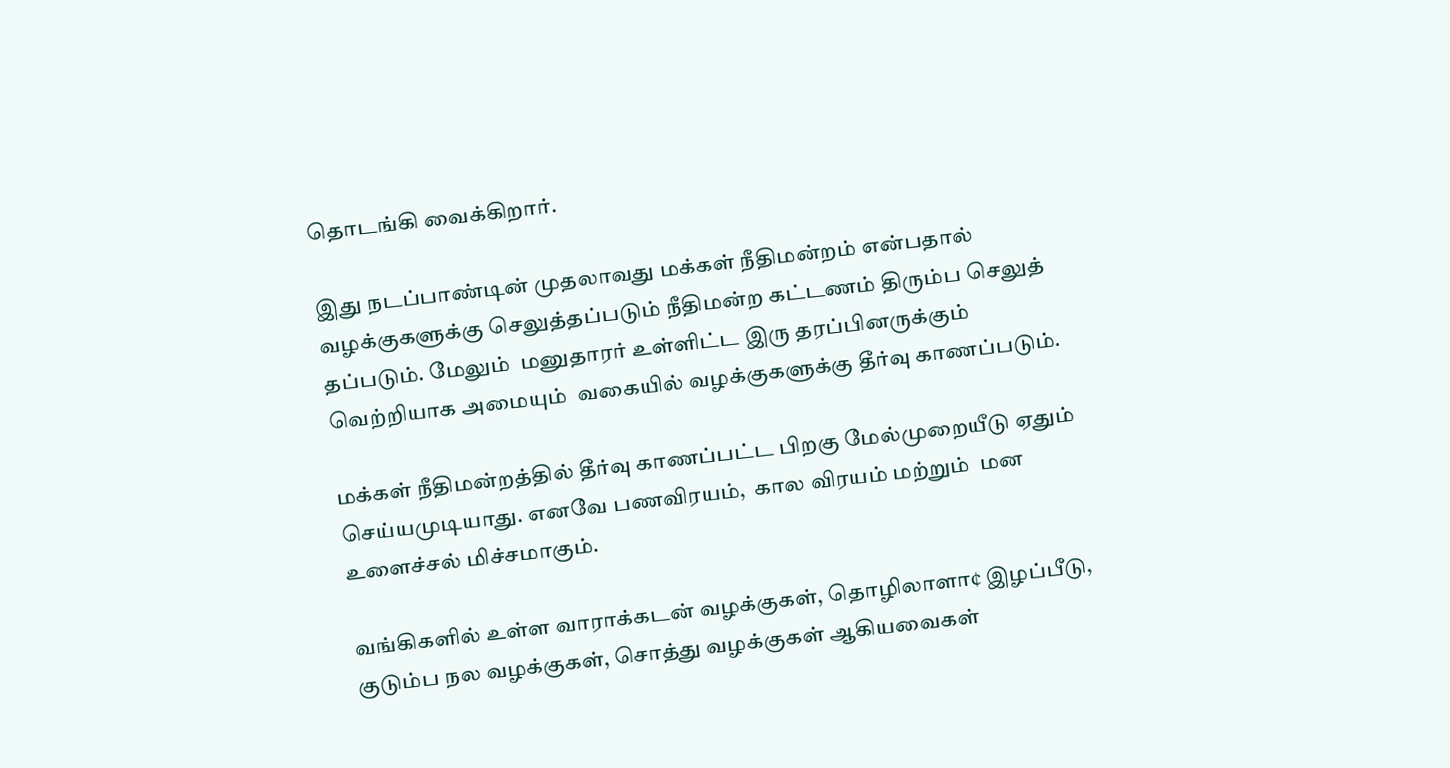தொடங்கி வைக்கிறார்.

இது நடப்பாண்டின் முதலாவது மக்கள் நீதிமன்றம் என்பதால் வழக்குகளுக்கு செலுத்தப்படும் நீதிமன்ற கட்டணம் திரும்ப செலுத் தப்படும். மேலும்  மனுதாரர் உள்ளிட்ட இரு தரப்பினருக்கும்  வெற்றியாக அமையும்  வகையில் வழக்குகளுக்கு தீர்வு காணப்படும்.

மக்கள் நீதிமன்றத்தில் தீர்வு காணப்பட்ட பிறகு மேல்முறையீடு ஏதும் செய்யமுடியாது. எனவே பணவிரயம்,  கால விரயம் மற்றும்  மன உளைச்சல் மிச்சமாகும்.

வங்கிகளில் உள்ள வாராக்கடன் வழக்குகள், தொழிலாளா¢ இழப்பீடு, குடும்ப நல வழக்குகள், சொத்து வழக்குகள் ஆகியவைகள்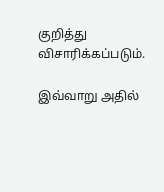குறித்து விசாரிக்கப்படும்.

இவ்வாறு அதில்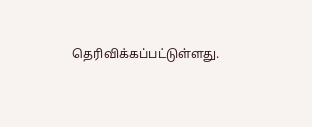தெரிவிக்கப்பட்டுள்ளது.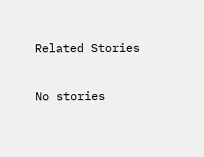Related Stories

No stories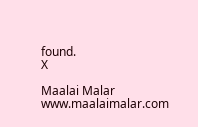found.
X

Maalai Malar
www.maalaimalar.com